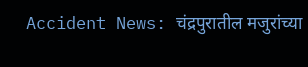Accident News: चंद्रपुरातील मजुरांच्या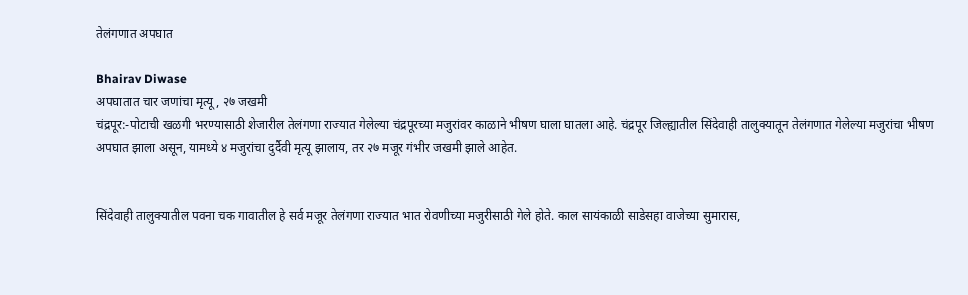तेलंगणात अपघात

Bhairav Diwase
अपघातात चार जणांचा मृत्यू, २७ जखमी
चंद्रपूर:-पोटाची खळगी भरण्यासाठी शेजारील तेलंगणा राज्यात गेलेल्या चंद्रपूरच्या मजुरांवर काळाने भीषण घाला घातला आहे. चंद्रपूर जिल्ह्यातील सिंदेवाही तालुक्यातून तेलंगणात गेलेल्या मजुरांचा भीषण अपघात झाला असून, यामध्ये ४ मजुरांचा दुर्दैवी मृत्यू झालाय, तर २७ मजूर गंभीर जखमी झाले आहेत.


सिंदेवाही तालुक्यातील पवना चक गावातील हे सर्व मजूर तेलंगणा राज्यात भात रोवणीच्या मजुरीसाठी गेले होते. काल सायंकाळी साडेसहा वाजेच्या सुमारास,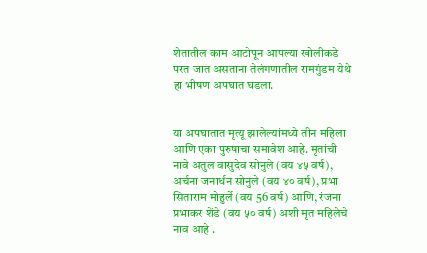शेतातील काम आटोपून आपल्या खोलीकडे परत जात असताना तेलंगणातील रामगुंडम येथे हा भीषण अपघात घडला.


या अपघातात मृत्यू झालेल्यांमध्ये तीन महिला आणि एका पुरुषाचा समावेश आहे. मृतांची नावे अतुल वासुदेव सोनुले (वय ४५ वर्ष), अर्चना जनार्धन सोनुले (वय ४० वर्ष), प्रभा सिताराम मोहुर्ले (वय 56 वर्ष) आणि, रंजना प्रभाकर शेंडे (वय ५० वर्ष) अशी मृत महिलेचे नाव आहे .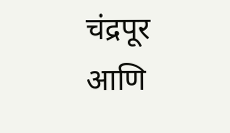चंद्रपूर आणि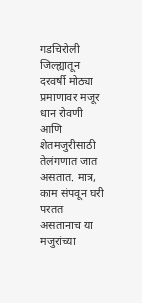गडचिरोली जिल्ह्यातून दरवर्षी मोठ्या प्रमाणावर मजूर धान रोवणी आणि शेतमजुरीसाठी तेलंगणात जात असतात. मात्र, काम संपवून घरी परतत असतानाच या मजुरांच्या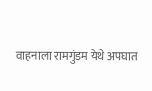वाहनाला रामगुंडम येथे अपघात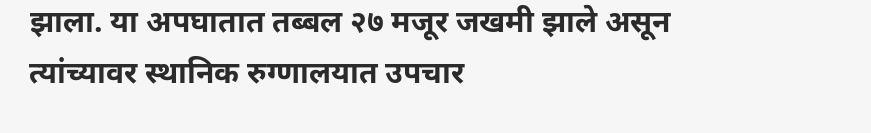झाला. या अपघातात तब्बल २७ मजूर जखमी झाले असून त्यांच्यावर स्थानिक रुग्णालयात उपचार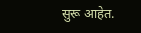सुरू आहेत.